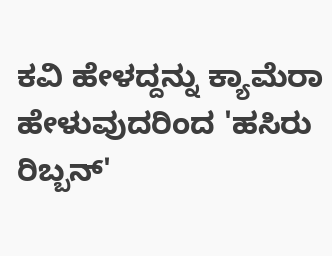ಕವಿ ಹೇಳದ್ದನ್ನು ಕ್ಯಾಮೆರಾ ಹೇಳುವುದರಿಂದ 'ಹಸಿರು ರಿಬ್ಬನ್'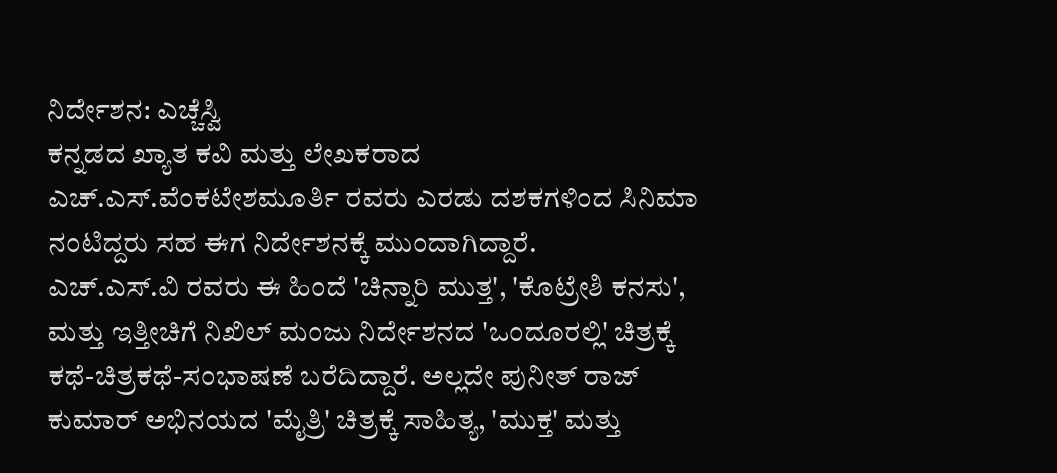ನಿರ್ದೇಶನ: ಎಚ್ಚೆಸ್ವಿ
ಕನ್ನಡದ ಖ್ಯಾತ ಕವಿ ಮತ್ತು ಲೇಖಕರಾದ ಎಚ್.ಎಸ್.ವೆಂಕಟೇಶಮೂರ್ತಿ ರವರು ಎರಡು ದಶಕಗಳಿಂದ ಸಿನಿಮಾ ನಂಟಿದ್ದರು ಸಹ ಈಗ ನಿರ್ದೇಶನಕ್ಕೆ ಮುಂದಾಗಿದ್ದಾರೆ.
ಎಚ್.ಎಸ್.ವಿ ರವರು ಈ ಹಿಂದೆ 'ಚಿನ್ನಾರಿ ಮುತ್ತ', 'ಕೊಟ್ರೇಶಿ ಕನಸು', ಮತ್ತು ಇತ್ತೀಚಿಗೆ ನಿಖಿಲ್ ಮಂಜು ನಿರ್ದೇಶನದ 'ಒಂದೂರಲ್ಲಿ' ಚಿತ್ರಕ್ಕೆ ಕಥೆ-ಚಿತ್ರಕಥೆ-ಸಂಭಾಷಣೆ ಬರೆದಿದ್ದಾರೆ. ಅಲ್ಲದೇ ಪುನೀತ್ ರಾಜ್ ಕುಮಾರ್ ಅಭಿನಯದ 'ಮೈತ್ರಿ' ಚಿತ್ರಕ್ಕೆ ಸಾಹಿತ್ಯ, 'ಮುಕ್ತ' ಮತ್ತು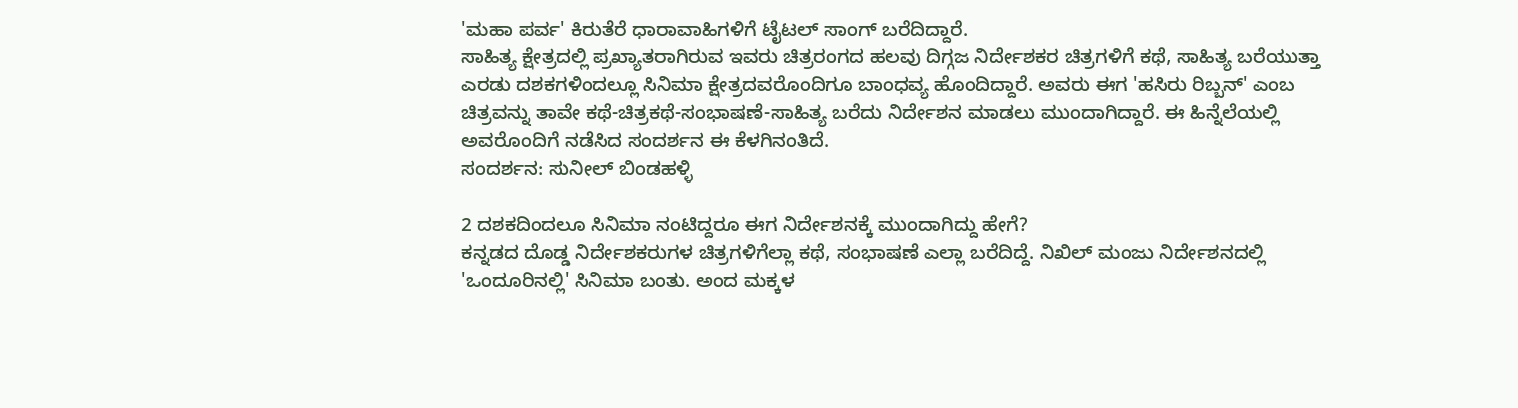'ಮಹಾ ಪರ್ವ' ಕಿರುತೆರೆ ಧಾರಾವಾಹಿಗಳಿಗೆ ಟೈಟಲ್ ಸಾಂಗ್ ಬರೆದಿದ್ದಾರೆ.
ಸಾಹಿತ್ಯ ಕ್ಷೇತ್ರದಲ್ಲಿ ಪ್ರಖ್ಯಾತರಾಗಿರುವ ಇವರು ಚಿತ್ರರಂಗದ ಹಲವು ದಿಗ್ಗಜ ನಿರ್ದೇಶಕರ ಚಿತ್ರಗಳಿಗೆ ಕಥೆ, ಸಾಹಿತ್ಯ ಬರೆಯುತ್ತಾ ಎರಡು ದಶಕಗಳಿಂದಲ್ಲೂ ಸಿನಿಮಾ ಕ್ಷೇತ್ರದವರೊಂದಿಗೂ ಬಾಂಧವ್ಯ ಹೊಂದಿದ್ದಾರೆ. ಅವರು ಈಗ 'ಹಸಿರು ರಿಬ್ಬನ್' ಎಂಬ ಚಿತ್ರವನ್ನು ತಾವೇ ಕಥೆ-ಚಿತ್ರಕಥೆ-ಸಂಭಾಷಣೆ-ಸಾಹಿತ್ಯ ಬರೆದು ನಿರ್ದೇಶನ ಮಾಡಲು ಮುಂದಾಗಿದ್ದಾರೆ. ಈ ಹಿನ್ನೆಲೆಯಲ್ಲಿ ಅವರೊಂದಿಗೆ ನಡೆಸಿದ ಸಂದರ್ಶನ ಈ ಕೆಳಗಿನಂತಿದೆ.
ಸಂದರ್ಶನ: ಸುನೀಲ್ ಬಿಂಡಹಳ್ಳಿ

2 ದಶಕದಿಂದಲೂ ಸಿನಿಮಾ ನಂಟಿದ್ದರೂ ಈಗ ನಿರ್ದೇಶನಕ್ಕೆ ಮುಂದಾಗಿದ್ದು ಹೇಗೆ?
ಕನ್ನಡದ ದೊಡ್ಡ ನಿರ್ದೇಶಕರುಗಳ ಚಿತ್ರಗಳಿಗೆಲ್ಲಾ ಕಥೆ, ಸಂಭಾಷಣೆ ಎಲ್ಲಾ ಬರೆದಿದ್ದೆ. ನಿಖಿಲ್ ಮಂಜು ನಿರ್ದೇಶನದಲ್ಲಿ 'ಒಂದೂರಿನಲ್ಲಿ' ಸಿನಿಮಾ ಬಂತು. ಅಂದ ಮಕ್ಕಳ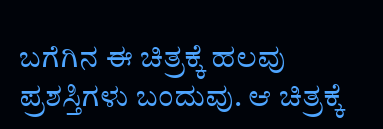ಬಗೆಗಿನ ಈ ಚಿತ್ರಕ್ಕೆ ಹಲವು ಪ್ರಶಸ್ತಿಗಳು ಬಂದುವು. ಆ ಚಿತ್ರಕ್ಕೆ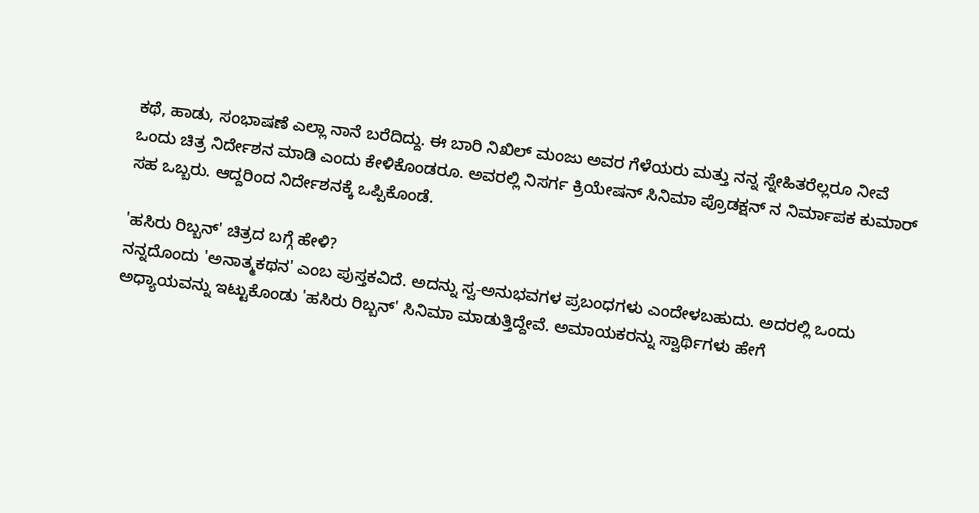ಕಥೆ, ಹಾಡು, ಸಂಭಾಷಣೆ ಎಲ್ಲಾ ನಾನೆ ಬರೆದಿದ್ದು. ಈ ಬಾರಿ ನಿಖಿಲ್ ಮಂಜು ಅವರ ಗೆಳೆಯರು ಮತ್ತು ನನ್ನ ಸ್ನೇಹಿತರೆಲ್ಲರೂ ನೀವೆ ಒಂದು ಚಿತ್ರ ನಿರ್ದೇಶನ ಮಾಡಿ ಎಂದು ಕೇಳಿಕೊಂಡರೂ. ಅವರಲ್ಲಿ ನಿಸರ್ಗ ಕ್ರಿಯೇಷನ್ ಸಿನಿಮಾ ಪ್ರೊಡಕ್ಷನ್ ನ ನಿರ್ಮಾಪಕ ಕುಮಾರ್ ಸಹ ಒಬ್ಬರು. ಆದ್ದರಿಂದ ನಿರ್ದೇಶನಕ್ಕೆ ಒಪ್ಪಿಕೊಂಡೆ.

'ಹಸಿರು ರಿಬ್ಬನ್' ಚಿತ್ರದ ಬಗ್ಗೆ ಹೇಳಿ?
ನನ್ನದೊಂದು 'ಅನಾತ್ಮಕಥನ' ಎಂಬ ಪುಸ್ತಕವಿದೆ. ಅದನ್ನು ಸ್ವ-ಅನುಭವಗಳ ಪ್ರಬಂಧಗಳು ಎಂದೇಳಬಹುದು. ಅದರಲ್ಲಿ ಒಂದು ಅಧ್ಯಾಯವನ್ನು ಇಟ್ಟುಕೊಂಡು 'ಹಸಿರು ರಿಬ್ಬನ್' ಸಿನಿಮಾ ಮಾಡುತ್ತಿದ್ದೇವೆ. ಅಮಾಯಕರನ್ನು ಸ್ವಾರ್ಥಿಗಳು ಹೇಗೆ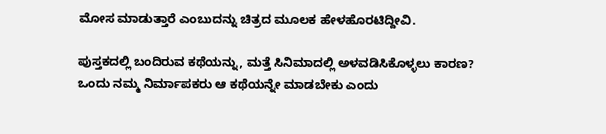ಮೋಸ ಮಾಡುತ್ತಾರೆ ಎಂಬುದನ್ನು ಚಿತ್ರದ ಮೂಲಕ ಹೇಳಹೊರಟಿದ್ದೀವಿ.

ಪುಸ್ತಕದಲ್ಲಿ ಬಂದಿರುವ ಕಥೆಯನ್ನು, ಮತ್ತೆ ಸಿನಿಮಾದಲ್ಲಿ ಅಳವಡಿಸಿಕೊಳ್ಳಲು ಕಾರಣ?
ಒಂದು ನಮ್ಮ ನಿರ್ಮಾಪಕರು ಆ ಕಥೆಯನ್ನೇ ಮಾಡಬೇಕು ಎಂದು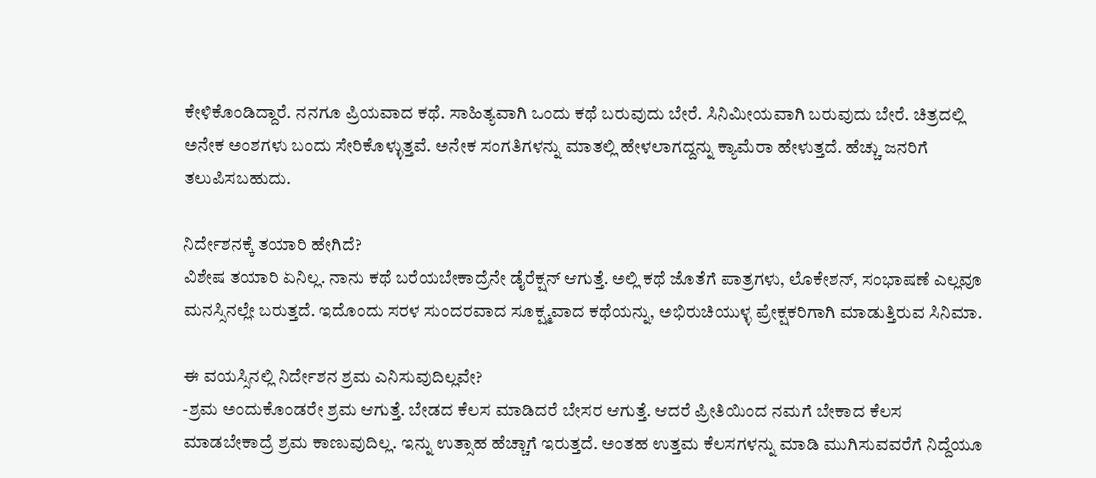ಕೇಳಿಕೊಂಡಿದ್ದಾರೆ. ನನಗೂ ಪ್ರಿಯವಾದ ಕಥೆ. ಸಾಹಿತ್ಯವಾಗಿ ಒಂದು ಕಥೆ ಬರುವುದು ಬೇರೆ. ಸಿನಿಮೀಯವಾಗಿ ಬರುವುದು ಬೇರೆ. ಚಿತ್ರದಲ್ಲಿ ಅನೇಕ ಅಂಶಗಳು ಬಂದು ಸೇರಿಕೊಳ್ಳುತ್ತವೆ. ಅನೇಕ ಸಂಗತಿಗಳನ್ನು ಮಾತಲ್ಲಿ ಹೇಳಲಾಗದ್ದನ್ನು ಕ್ಯಾಮೆರಾ ಹೇಳುತ್ತದೆ. ಹೆಚ್ಚು ಜನರಿಗೆ ತಲುಪಿಸಬಹುದು.

ನಿರ್ದೇಶನಕ್ಕೆ ತಯಾರಿ ಹೇಗಿದೆ?
ವಿಶೇಷ ತಯಾರಿ ಏನಿಲ್ಲ. ನಾನು ಕಥೆ ಬರೆಯಬೇಕಾದ್ರೆನೇ ಡೈರೆಕ್ಷನ್ ಆಗುತ್ತೆ. ಅಲ್ಲಿ ಕಥೆ ಜೊತೆಗೆ ಪಾತ್ರಗಳು, ಲೊಕೇಶನ್, ಸಂಭಾಷಣೆ ಎಲ್ಲವೂ ಮನಸ್ಸಿನಲ್ಲೇ ಬರುತ್ತದೆ. ಇದೊಂದು ಸರಳ ಸುಂದರವಾದ ಸೂಕ್ಷ್ಮವಾದ ಕಥೆಯನ್ನು, ಅಭಿರುಚಿಯುಳ್ಳ ಪ್ರೇಕ್ಷಕರಿಗಾಗಿ ಮಾಡುತ್ತಿರುವ ಸಿನಿಮಾ.

ಈ ವಯಸ್ಸಿನಲ್ಲಿ ನಿರ್ದೇಶನ ಶ್ರಮ ಎನಿಸುವುದಿಲ್ಲವೇ?
-ಶ್ರಮ ಅಂದುಕೊಂಡರೇ ಶ್ರಮ ಆಗುತ್ತೆ. ಬೇಡದ ಕೆಲಸ ಮಾಡಿದರೆ ಬೇಸರ ಆಗುತ್ತೆ. ಆದರೆ ಪ್ರೀತಿಯಿಂದ ನಮಗೆ ಬೇಕಾದ ಕೆಲಸ ಮಾಡಬೇಕಾದ್ರೆ ಶ್ರಮ ಕಾಣುವುದಿಲ್ಲ. ಇನ್ನು ಉತ್ಸಾಹ ಹೆಚ್ಚಾಗೆ ಇರುತ್ತದೆ. ಅಂತಹ ಉತ್ತಮ ಕೆಲಸಗಳನ್ನು ಮಾಡಿ ಮುಗಿಸುವವರೆಗೆ ನಿದ್ದೆಯೂ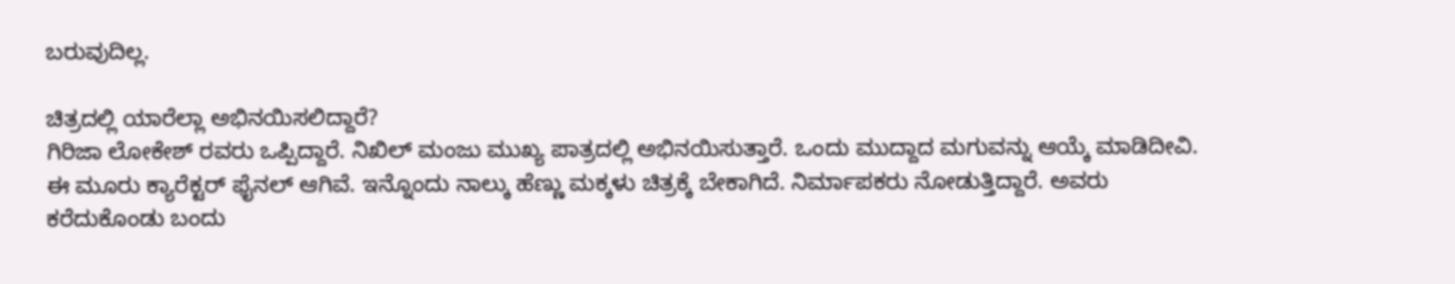ಬರುವುದಿಲ್ಲ.

ಚಿತ್ರದಲ್ಲಿ ಯಾರೆಲ್ಲಾ ಅಭಿನಯಿಸಲಿದ್ದಾರೆ?
ಗಿರಿಜಾ ಲೋಕೇಶ್ ರವರು ಒಪ್ಪಿದ್ದಾರೆ. ನಿಖಿಲ್ ಮಂಜು ಮುಖ್ಯ ಪಾತ್ರದಲ್ಲಿ ಅಭಿನಯಿಸುತ್ತಾರೆ. ಒಂದು ಮುದ್ದಾದ ಮಗುವನ್ನು ಆಯ್ಕೆ ಮಾಡಿದೀವಿ. ಈ ಮೂರು ಕ್ಯಾರೆಕ್ಟರ್ ಫೈನಲ್ ಆಗಿವೆ. ಇನ್ನೊಂದು ನಾಲ್ಕು ಹೆಣ್ಣು ಮಕ್ಕಳು ಚಿತ್ರಕ್ಕೆ ಬೇಕಾಗಿದೆ. ನಿರ್ಮಾಪಕರು ನೋಡುತ್ತಿದ್ದಾರೆ. ಅವರು ಕರೆದುಕೊಂಡು ಬಂದು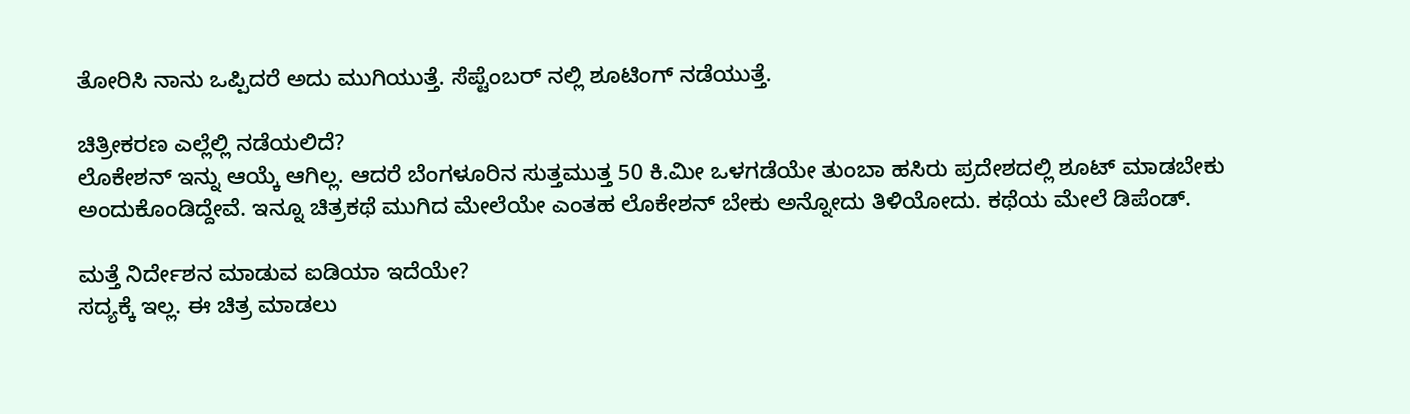ತೋರಿಸಿ ನಾನು ಒಪ್ಪಿದರೆ ಅದು ಮುಗಿಯುತ್ತೆ. ಸೆಪ್ಟೆಂಬರ್ ನಲ್ಲಿ ಶೂಟಿಂಗ್ ನಡೆಯುತ್ತೆ.

ಚಿತ್ರೀಕರಣ ಎಲ್ಲೆಲ್ಲಿ ನಡೆಯಲಿದೆ?
ಲೊಕೇಶನ್ ಇನ್ನು ಆಯ್ಕೆ ಆಗಿಲ್ಲ. ಆದರೆ ಬೆಂಗಳೂರಿನ ಸುತ್ತಮುತ್ತ 50 ಕಿ.ಮೀ ಒಳಗಡೆಯೇ ತುಂಬಾ ಹಸಿರು ಪ್ರದೇಶದಲ್ಲಿ ಶೂಟ್ ಮಾಡಬೇಕು ಅಂದುಕೊಂಡಿದ್ದೇವೆ. ಇನ್ನೂ ಚಿತ್ರಕಥೆ ಮುಗಿದ ಮೇಲೆಯೇ ಎಂತಹ ಲೊಕೇಶನ್ ಬೇಕು ಅನ್ನೋದು ತಿಳಿಯೋದು. ಕಥೆಯ ಮೇಲೆ ಡಿಪೆಂಡ್.

ಮತ್ತೆ ನಿರ್ದೇಶನ ಮಾಡುವ ಐಡಿಯಾ ಇದೆಯೇ?
ಸದ್ಯಕ್ಕೆ ಇಲ್ಲ. ಈ ಚಿತ್ರ ಮಾಡಲು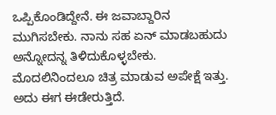ಒಪ್ಪಿಕೊಂಡಿದ್ದೇನೆ. ಈ ಜವಾಬ್ದಾರಿನ ಮುಗಿಸಬೇಕು. ನಾನು ಸಹ ಏನ್ ಮಾಡಬಹುದು ಅನ್ನೋದನ್ನ ತಿಳಿದುಕೊಳ್ಳಬೇಕು. ಮೊದಲಿನಿಂದಲೂ ಚಿತ್ರ ಮಾಡುವ ಅಪೇಕ್ಷೆ ಇತ್ತು. ಅದು ಈಗ ಈಡೇರುತ್ತಿದೆ.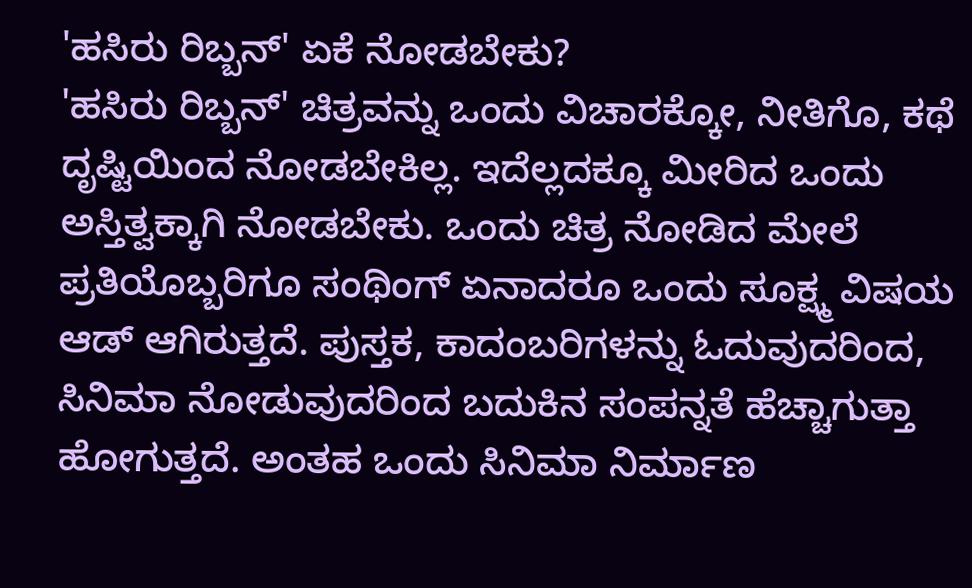'ಹಸಿರು ರಿಬ್ಬನ್' ಏಕೆ ನೋಡಬೇಕು?
'ಹಸಿರು ರಿಬ್ಬನ್' ಚಿತ್ರವನ್ನು ಒಂದು ವಿಚಾರಕ್ಕೋ, ನೀತಿಗೊ, ಕಥೆ ದೃಷ್ಟಿಯಿಂದ ನೋಡಬೇಕಿಲ್ಲ. ಇದೆಲ್ಲದಕ್ಕೂ ಮೀರಿದ ಒಂದು ಅಸ್ತಿತ್ವಕ್ಕಾಗಿ ನೋಡಬೇಕು. ಒಂದು ಚಿತ್ರ ನೋಡಿದ ಮೇಲೆ ಪ್ರತಿಯೊಬ್ಬರಿಗೂ ಸಂಥಿಂಗ್ ಏನಾದರೂ ಒಂದು ಸೂಕ್ಷ್ಮ ವಿಷಯ ಆಡ್ ಆಗಿರುತ್ತದೆ. ಪುಸ್ತಕ, ಕಾದಂಬರಿಗಳನ್ನು ಓದುವುದರಿಂದ, ಸಿನಿಮಾ ನೋಡುವುದರಿಂದ ಬದುಕಿನ ಸಂಪನ್ನತೆ ಹೆಚ್ಚಾಗುತ್ತಾ ಹೋಗುತ್ತದೆ. ಅಂತಹ ಒಂದು ಸಿನಿಮಾ ನಿರ್ಮಾಣ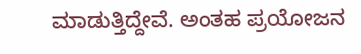ಮಾಡುತ್ತಿದ್ದೇವೆ. ಅಂತಹ ಪ್ರಯೋಜನ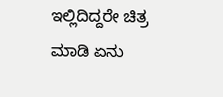ಇಲ್ಲಿದಿದ್ದರೇ ಚಿತ್ರ ಮಾಡಿ ಏನು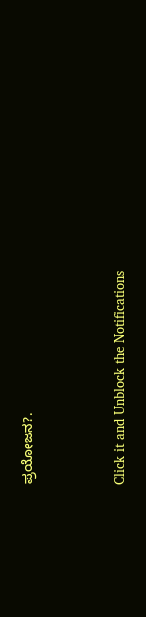ಪ್ರಯೋಜನ?.


Click it and Unblock the Notifications